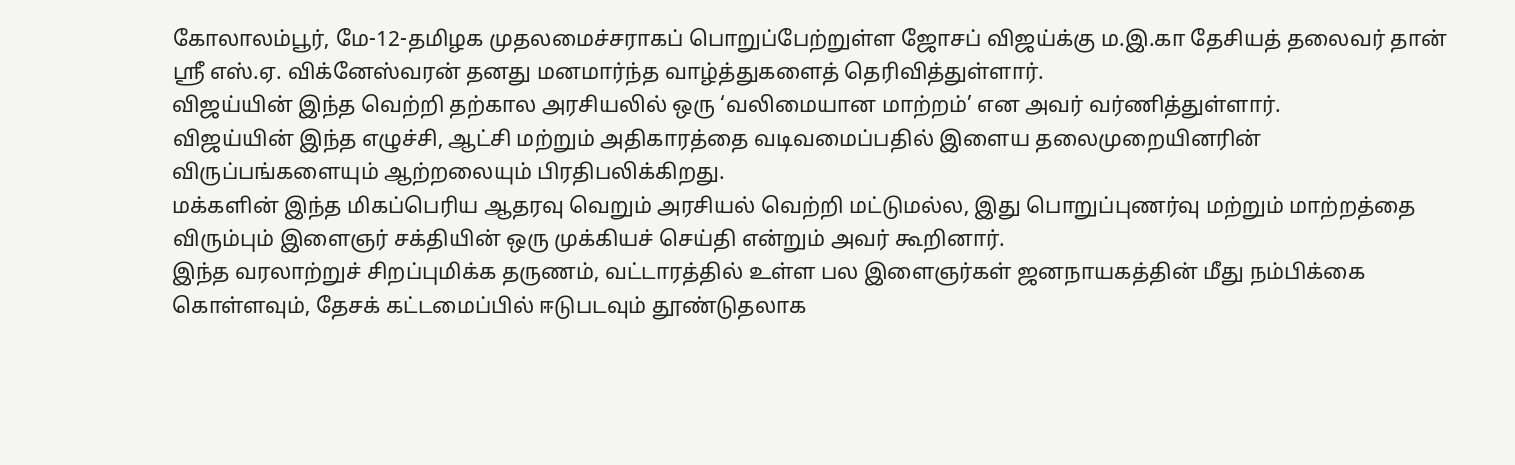கோலாலம்பூர், மே-12-தமிழக முதலமைச்சராகப் பொறுப்பேற்றுள்ள ஜோசப் விஜய்க்கு ம.இ.கா தேசியத் தலைவர் தான் ஸ்ரீ எஸ்.ஏ. விக்னேஸ்வரன் தனது மனமார்ந்த வாழ்த்துகளைத் தெரிவித்துள்ளார்.
விஜய்யின் இந்த வெற்றி தற்கால அரசியலில் ஒரு ‘வலிமையான மாற்றம்’ என அவர் வர்ணித்துள்ளார்.
விஜய்யின் இந்த எழுச்சி, ஆட்சி மற்றும் அதிகாரத்தை வடிவமைப்பதில் இளைய தலைமுறையினரின் விருப்பங்களையும் ஆற்றலையும் பிரதிபலிக்கிறது.
மக்களின் இந்த மிகப்பெரிய ஆதரவு வெறும் அரசியல் வெற்றி மட்டுமல்ல, இது பொறுப்புணர்வு மற்றும் மாற்றத்தை விரும்பும் இளைஞர் சக்தியின் ஒரு முக்கியச் செய்தி என்றும் அவர் கூறினார்.
இந்த வரலாற்றுச் சிறப்புமிக்க தருணம், வட்டாரத்தில் உள்ள பல இளைஞர்கள் ஜனநாயகத்தின் மீது நம்பிக்கை கொள்ளவும், தேசக் கட்டமைப்பில் ஈடுபடவும் தூண்டுதலாக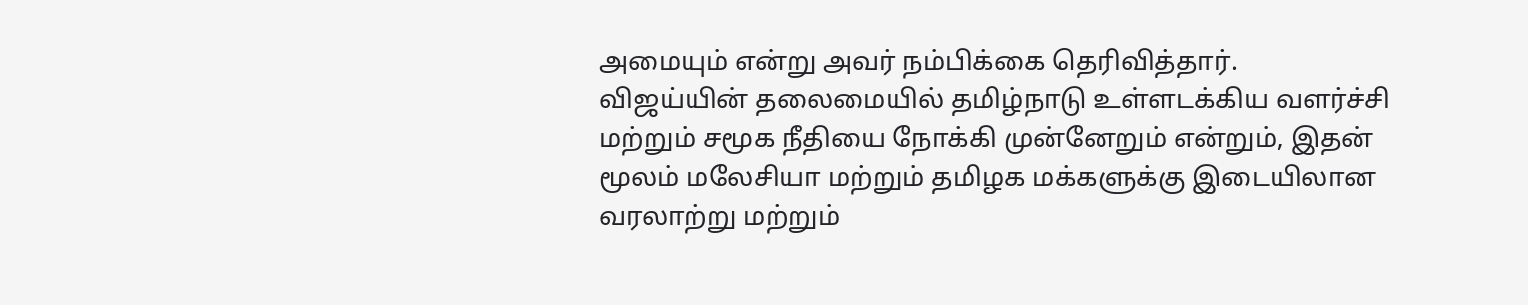அமையும் என்று அவர் நம்பிக்கை தெரிவித்தார்.
விஜய்யின் தலைமையில் தமிழ்நாடு உள்ளடக்கிய வளர்ச்சி மற்றும் சமூக நீதியை நோக்கி முன்னேறும் என்றும், இதன் மூலம் மலேசியா மற்றும் தமிழக மக்களுக்கு இடையிலான வரலாற்று மற்றும்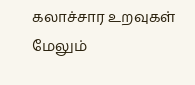கலாச்சார உறவுகள் மேலும்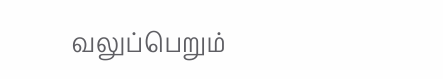வலுப்பெறும்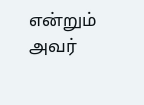என்றும் அவர்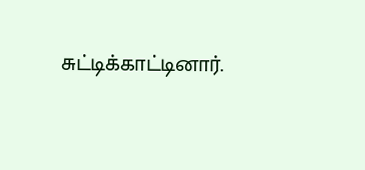சுட்டிக்காட்டினார்.